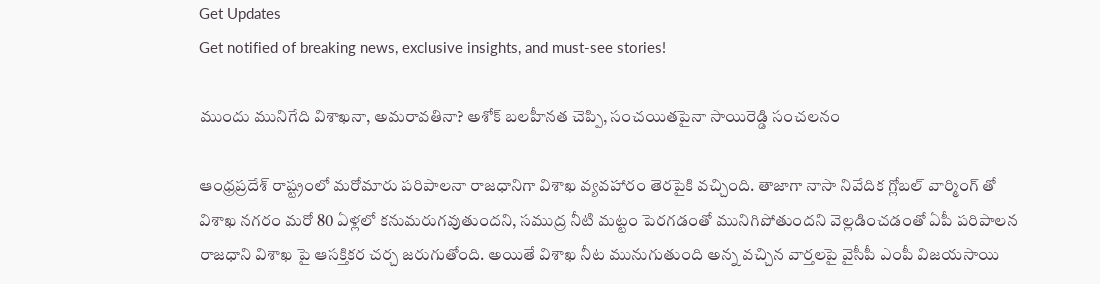Get Updates
Get notified of breaking news, exclusive insights, and must-see stories!

ముందు మునిగేది విశాఖనా, అమరావతినా? అశోక్ బలహీనత చెప్పి, సంచయితపైనా సాయిరెడ్డి సంచలనం

ఆంధ్రప్రదేశ్ రాష్ట్రంలో మరోమారు పరిపాలనా రాజధానిగా విశాఖ వ్యవహారం తెరపైకి వచ్చింది. తాజాగా నాసా నివేదిక గ్లోబల్ వార్మింగ్ తో విశాఖ నగరం మరో 80 ఏళ్లలో కనుమరుగవుతుందని, సముద్ర నీటి మట్టం పెరగడంతో మునిగిపోతుందని వెల్లడించడంతో ఏపీ పరిపాలన రాజధాని విశాఖ పై ఆసక్తికర చర్చ జరుగుతోంది. అయితే విశాఖ నీట మునుగుతుంది అన్న వచ్చిన వార్తలపై వైసీపీ ఎంపీ విజయసాయి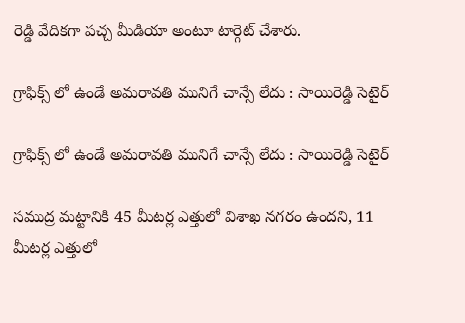రెడ్డి వేదికగా పచ్చ మీడియా అంటూ టార్గెట్ చేశారు.

గ్రాఫిక్స్ లో ఉండే అమరావతి మునిగే చాన్సే లేదు : సాయిరెడ్డి సెటైర్

గ్రాఫిక్స్ లో ఉండే అమరావతి మునిగే చాన్సే లేదు : సాయిరెడ్డి సెటైర్

సముద్ర మట్టానికి 45 మీటర్ల ఎత్తులో విశాఖ నగరం ఉందని, 11 మీటర్ల ఎత్తులో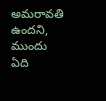అమరావతి ఉందని, ముందు ఏది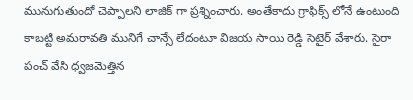మునుగుతుందో చెప్పాలని లాజిక్ గా ప్రశ్నించారు. అంతేకాదు గ్రాఫిక్స్ లోనే ఉంటుంది కాబట్టి అమరావతి మునిగే చాన్సే లేదంటూ విజయ సాయి రెడ్డి సెటైర్ వేశారు. సైరా పంచ్ వేసి ధ్వజమెత్తిన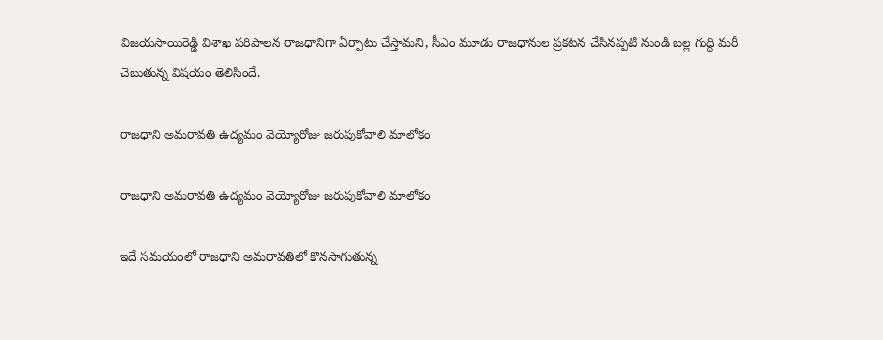విజయసాయిరెడ్డి విశాఖ పరిపాలన రాజధానిగా ఏర్పాటు చేస్తామని, సీఎం మూడు రాజధానుల ప్రకటన చేసినప్పటి నుండి బల్ల గుద్ది మరీ చెబుతున్న విషయం తెలిసిందే.

రాజధాని అమరావతి ఉద్యమం వెయ్యోరోజు జరుపుకోవాలి మాలోకం

రాజధాని అమరావతి ఉద్యమం వెయ్యోరోజు జరుపుకోవాలి మాలోకం

ఇదే సమయంలో రాజధాని అమరావతిలో కొనసాగుతున్న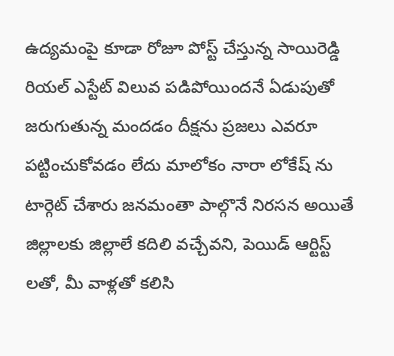ఉద్యమంపై కూడా రోజూ పోస్ట్ చేస్తున్న సాయిరెడ్డి రియల్ ఎస్టేట్ విలువ పడిపోయిందనే ఏడుపుతో జరుగుతున్న మందడం దీక్షను ప్రజలు ఎవరూ పట్టించుకోవడం లేదు మాలోకం నారా లోకేష్ ను టార్గెట్ చేశారు జనమంతా పాల్గొనే నిరసన అయితే జిల్లాలకు జిల్లాలే కదిలి వచ్చేవని, పెయిడ్ ఆర్టిస్ట్ లతో, మీ వాళ్లతో కలిసి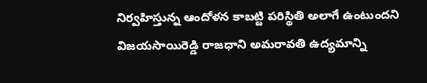నిర్వహిస్తున్న ఆందోళన కాబట్టి పరిస్థితి అలాగే ఉంటుందని విజయసాయిరెడ్డి రాజధాని అమరావతి ఉద్యమాన్ని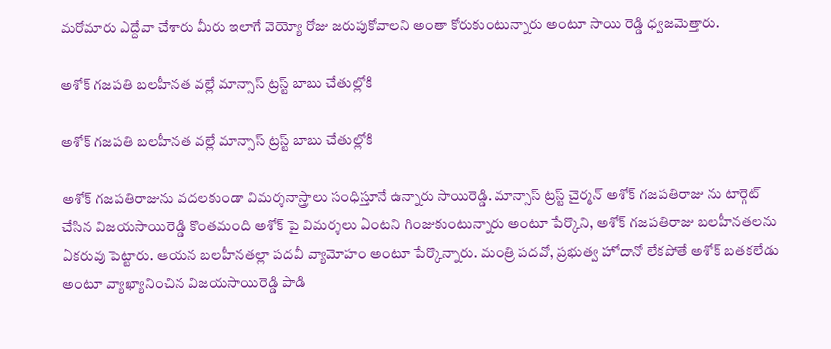మరోమారు ఎద్దేవా చేశారు మీరు ఇలాగే వెయ్యో రోజు జరుపుకోవాలని అంతా కోరుకుంటున్నారు అంటూ సాయి రెడ్డి ధ్వజమెత్తారు.

అశోక్ గజపతి బలహీనత వల్లే మాన్సాస్ ట్రస్ట్ బాబు చేతుల్లోకి

అశోక్ గజపతి బలహీనత వల్లే మాన్సాస్ ట్రస్ట్ బాబు చేతుల్లోకి

అశోక్ గజపతిరాజును వదలకుండా విమర్శనాస్త్రాలు సంధిస్తూనే ఉన్నారు సాయిరెడ్డి. మాన్సాస్ ట్రస్ట్ చైర్మన్ అశోక్ గజపతిరాజు ను టార్గెట్ చేసిన విజయసాయిరెడ్డి కొంతమంది అశోక్ పై విమర్శలు ఏంటని గింజుకుంటున్నారు అంటూ పేర్కొని, అశోక్ గజపతిరాజు బలహీనతలను ఏకరువు పెట్టారు. ఆయన బలహీనతల్లా పదవీ వ్యామోహం అంటూ పేర్కొన్నారు. మంత్రి పదవో, ప్రభుత్వ హోదానో లేకపోతే అశోక్ బతకలేడు అంటూ వ్యాఖ్యానించిన విజయసాయిరెడ్డి పాడి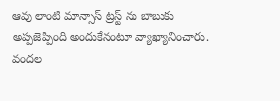ఆవు లాంటి మాన్సాస్ ట్రస్ట్ ను బాబుకు అప్పజెప్పింది అందుకేనంటూ వ్యాఖ్యానించారు. వందల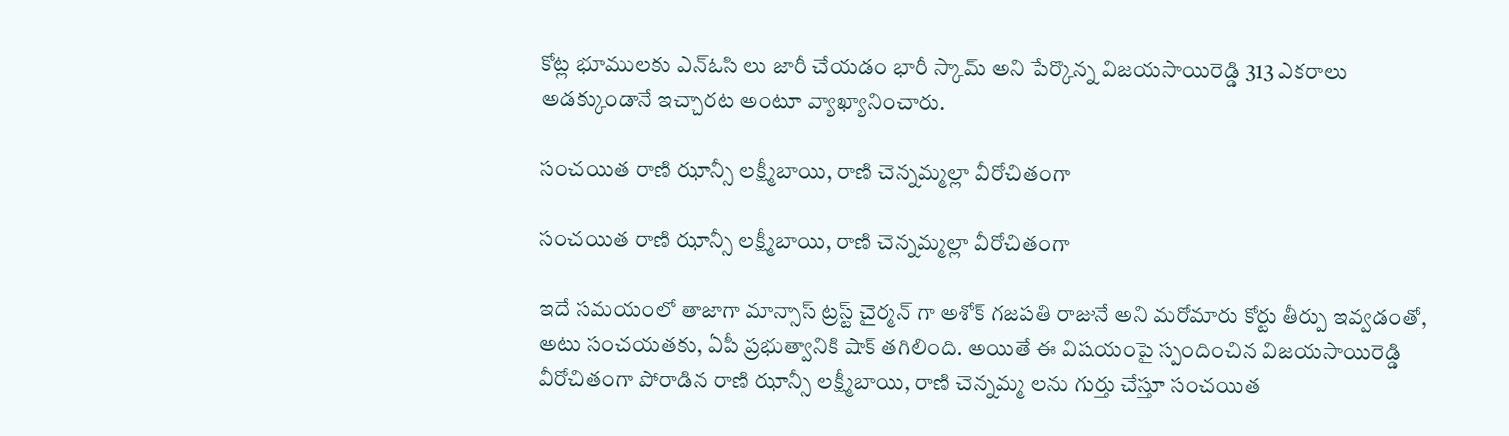కోట్ల భూములకు ఎన్ఓసి లు జారీ చేయడం భారీ స్కామ్ అని పేర్కొన్న విజయసాయిరెడ్డి 313 ఎకరాలు అడక్కుండానే ఇచ్చారట అంటూ వ్యాఖ్యానించారు.

సంచయిత రాణి ఝాన్సీ లక్ష్మీబాయి, రాణి చెన్నమ్మల్లా వీరోచితంగా

సంచయిత రాణి ఝాన్సీ లక్ష్మీబాయి, రాణి చెన్నమ్మల్లా వీరోచితంగా

ఇదే సమయంలో తాజాగా మాన్సాస్ ట్రస్ట్ చైర్మన్ గా అశోక్ గజపతి రాజునే అని మరోమారు కోర్టు తీర్పు ఇవ్వడంతో, అటు సంచయతకు, ఏపీ ప్రభుత్వానికి షాక్ తగిలింది. అయితే ఈ విషయంపై స్పందించిన విజయసాయిరెడ్డి వీరోచితంగా పోరాడిన రాణి ఝాన్సీ లక్ష్మీబాయి, రాణి చెన్నమ్మ లను గుర్తు చేస్తూ సంచయిత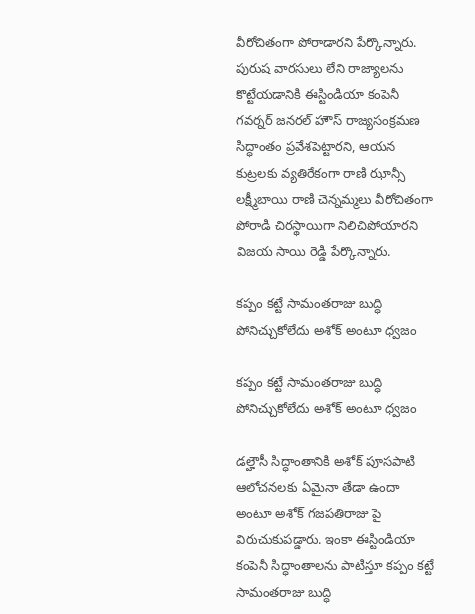వీరోచితంగా పోరాడారని పేర్కొన్నారు. పురుష వారసులు లేని రాజ్యాలను కొట్టేయడానికి ఈస్టిండియా కంపెనీ గవర్నర్ జనరల్ హౌస్ రాజ్యసంక్రమణ సిద్ధాంతం ప్రవేశపెట్టారని, ఆయన కుట్రలకు వ్యతిరేకంగా రాణి ఝాన్సీ లక్ష్మీబాయి రాణి చెన్నమ్మలు వీరోచితంగా పోరాడి చిరస్థాయిగా నిలిచిపోయారని విజయ సాయి రెడ్డి పేర్కొన్నారు.

కప్పం కట్టే సామంతరాజు బుద్ధి పోనిచ్చుకోలేదు అశోక్ అంటూ ధ్వజం

కప్పం కట్టే సామంతరాజు బుద్ధి పోనిచ్చుకోలేదు అశోక్ అంటూ ధ్వజం

డల్హౌసీ సిద్ధాంతానికి అశోక్ పూసపాటి ఆలోచనలకు ఏమైనా తేడా ఉందా అంటూ అశోక్ గజపతిరాజు పై విరుచుకుపడ్డారు. ఇంకా ఈస్టిండియా కంపెనీ సిద్ధాంతాలను పాటిస్తూ కప్పం కట్టే సామంతరాజు బుద్ధి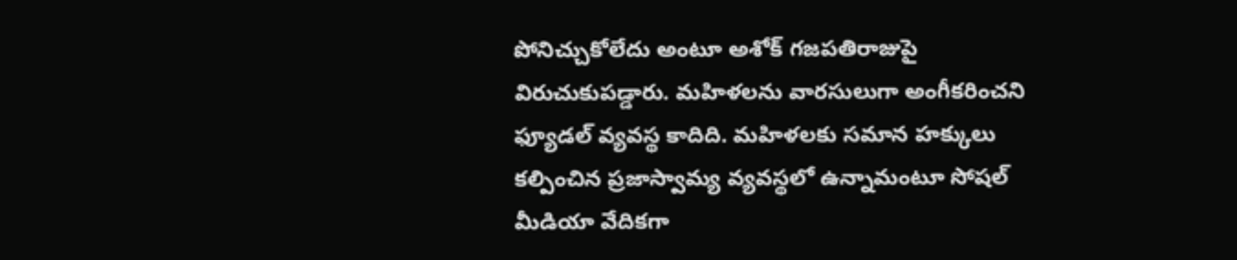పోనిచ్చుకోలేదు అంటూ అశోక్ గజపతిరాజుపై విరుచుకుపడ్డారు. మహిళలను వారసులుగా అంగీకరించని ఫ్యూడల్ వ్యవస్థ కాదిది. మహిళలకు సమాన హక్కులు కల్పించిన ప్రజాస్వామ్య వ్యవస్థలో ఉన్నామంటూ సోషల్ మీడియా వేదికగా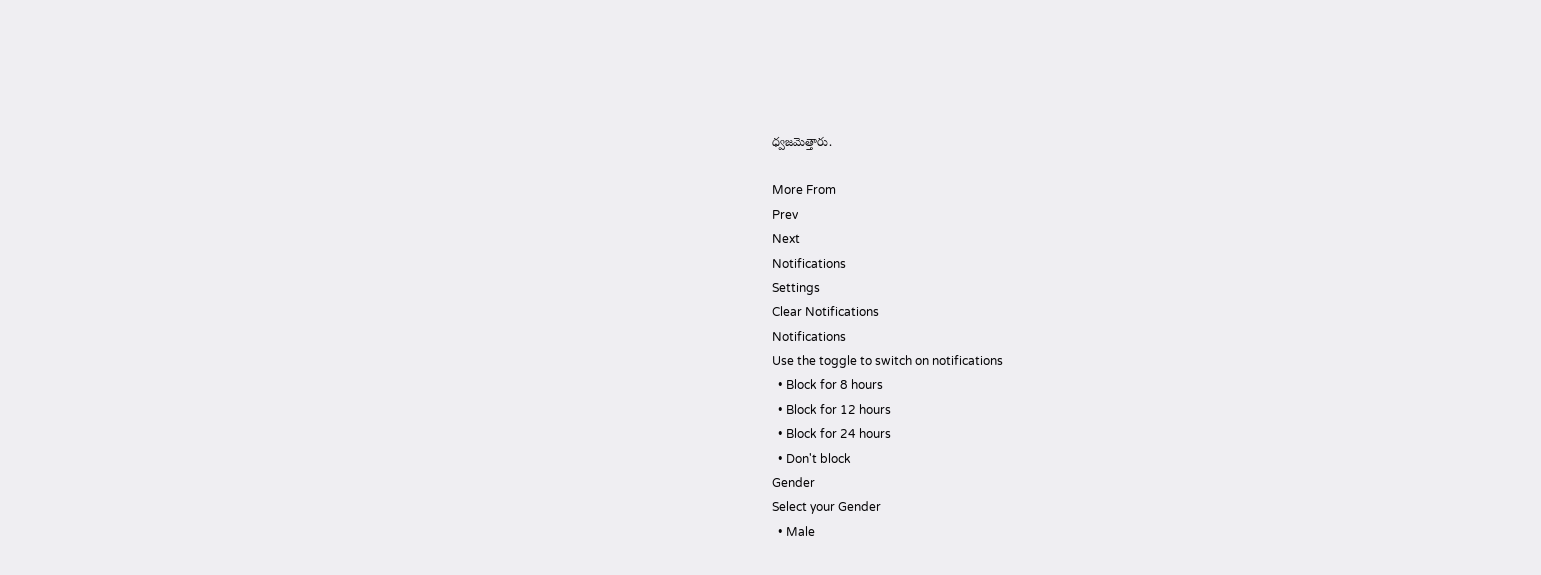ధ్వజమెత్తారు.

More From
Prev
Next
Notifications
Settings
Clear Notifications
Notifications
Use the toggle to switch on notifications
  • Block for 8 hours
  • Block for 12 hours
  • Block for 24 hours
  • Don't block
Gender
Select your Gender
  • Male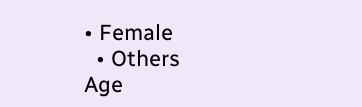• Female
  • Others
Age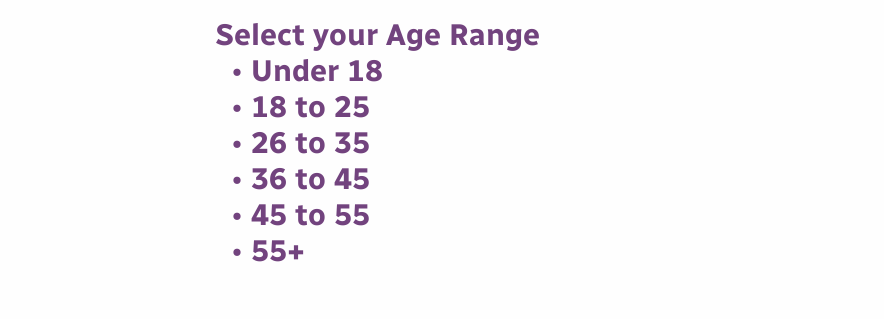Select your Age Range
  • Under 18
  • 18 to 25
  • 26 to 35
  • 36 to 45
  • 45 to 55
  • 55+